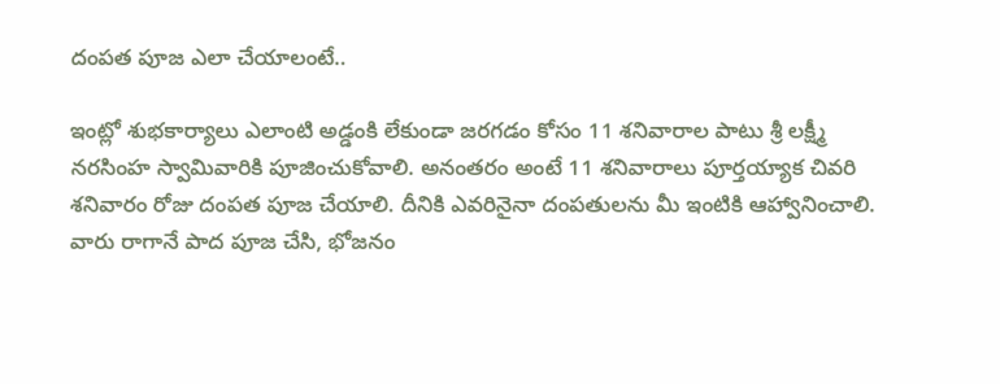దంపత పూజ ఎలా చేయాలంటే..

ఇంట్లో శుభకార్యాలు ఎలాంటి అడ్డంకి లేకుండా జరగడం కోసం 11 శనివారాల పాటు శ్రీ లక్ష్మీ నరసింహ స్వామివారికి పూజించుకోవాలి. అనంతరం అంటే 11 శనివారాలు పూర్తయ్యాక చివరి శనివారం రోజు దంపత పూజ చేయాలి. దీనికి ఎవరినైనా దంపతులను మీ ఇంటికి ఆహ్వానించాలి. వారు రాగానే పాద పూజ చేసి, భోజనం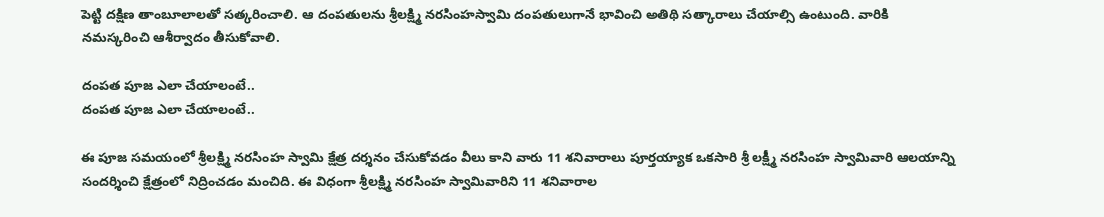పెట్టి దక్షిణ తాంబూలాలతో సత్కరించాలి. ఆ దంపతులను శ్రీలక్ష్మి నరసింహస్వామి దంపతులుగానే భావించి అతిథి సత్కారాలు చేయాల్సి ఉంటుంది. వారికి నమస్కరించి ఆశీర్వాదం తీసుకోవాలి.

దంపత పూజ ఎలా చేయాలంటే..
దంపత పూజ ఎలా చేయాలంటే..

ఈ పూజ సమయంలో శ్రీలక్ష్మి నరసింహ స్వామి క్షేత్ర దర్శనం చేసుకోవడం వీలు కాని వారు 11 శనివారాలు పూర్తయ్యాక ఒకసారి శ్రీ లక్ష్మీ నరసింహ స్వామివారి ఆలయాన్ని సందర్శించి క్షేత్రంలో నిద్రించడం మంచిది. ఈ విధంగా శ్రీలక్ష్మి నరసింహ స్వామివారిని 11 శనివారాల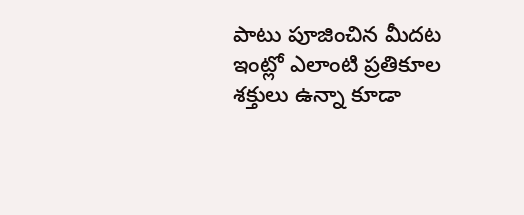పాటు పూజించిన మీదట ఇంట్లో ఎలాంటి ప్రతికూల శక్తులు ఉన్నా కూడా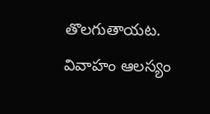తొలగుతాయట. వివాహం ఆలస్యం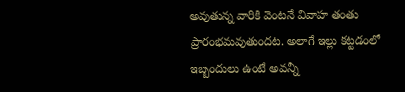అవుతున్న వారికి వెంటనే వివాహ తంతు ప్రారంభమవుతుందట. అలాగే ఇల్లు కట్టడంలో ఇబ్బందులు ఉంటే అవన్నీ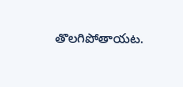తొలగిపోతాయట.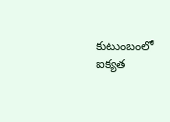కుటుంబంలో ఐక్యత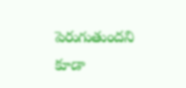పెరుగుతుందని కూడా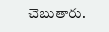చెబుతారు.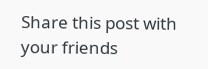Share this post with your friends